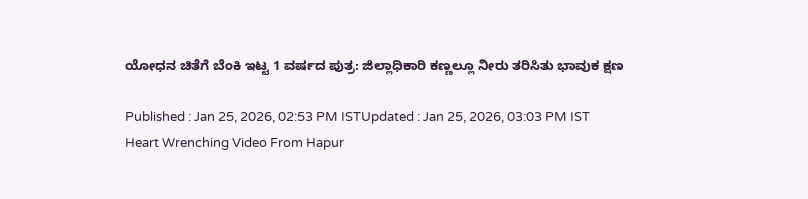ಯೋಧನ ಚಿತೆಗೆ ಬೆಂಕಿ ಇಟ್ಟ 1 ವರ್ಷದ ಪುತ್ರ: ಜಿಲ್ಲಾಧಿಕಾರಿ ಕಣ್ಣಲ್ಲೂ ನೀರು ತರಿಸಿತು ಭಾವುಕ ಕ್ಷಣ

Published : Jan 25, 2026, 02:53 PM ISTUpdated : Jan 25, 2026, 03:03 PM IST
Heart Wrenching Video From Hapur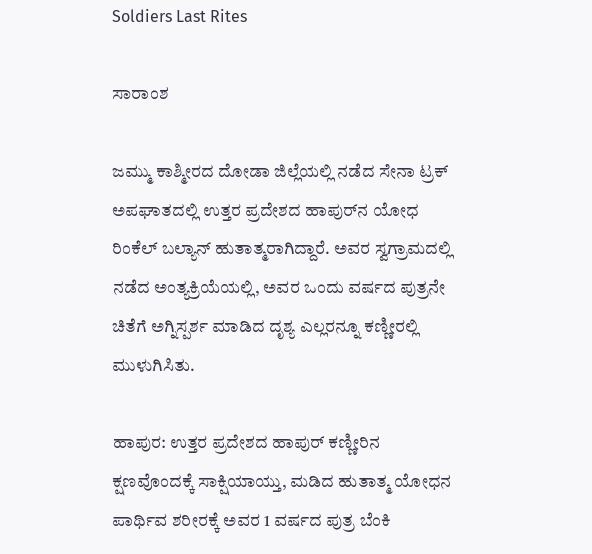Soldiers Last Rites

ಸಾರಾಂಶ

ಜಮ್ಮು ಕಾಶ್ಮೀರದ ದೋಡಾ ಜಿಲ್ಲೆಯಲ್ಲಿ ನಡೆದ ಸೇನಾ ಟ್ರಕ್ ಅಪಘಾತದಲ್ಲಿ ಉತ್ತರ ಪ್ರದೇಶದ ಹಾಪುರ್‌ನ ಯೋಧ ರಿಂಕೆಲ್ ಬಲ್ಯಾನ್ ಹುತಾತ್ಮರಾಗಿದ್ದಾರೆ. ಅವರ ಸ್ವಗ್ರಾಮದಲ್ಲಿ ನಡೆದ ಅಂತ್ಯಕ್ರಿಯೆಯಲ್ಲಿ, ಅವರ ಒಂದು ವರ್ಷದ ಪುತ್ರನೇ ಚಿತೆಗೆ ಅಗ್ನಿಸ್ಪರ್ಶ ಮಾಡಿದ ದೃಶ್ಯ ಎಲ್ಲರನ್ನೂ ಕಣ್ಣೀರಲ್ಲಿ ಮುಳುಗಿಸಿತು.

ಹಾಪುರ: ಉತ್ತರ ಪ್ರದೇಶದ ಹಾಪುರ್ ಕಣ್ಣೀರಿನ ಕ್ಷಣವೊಂದಕ್ಕೆ ಸಾಕ್ಷಿಯಾಯ್ತು, ಮಡಿದ ಹುತಾತ್ಮ ಯೋಧನ ಪಾರ್ಥಿವ ಶರೀರಕ್ಕೆ ಅವರ 1 ವರ್ಷದ ಪುತ್ರ ಬೆಂಕಿ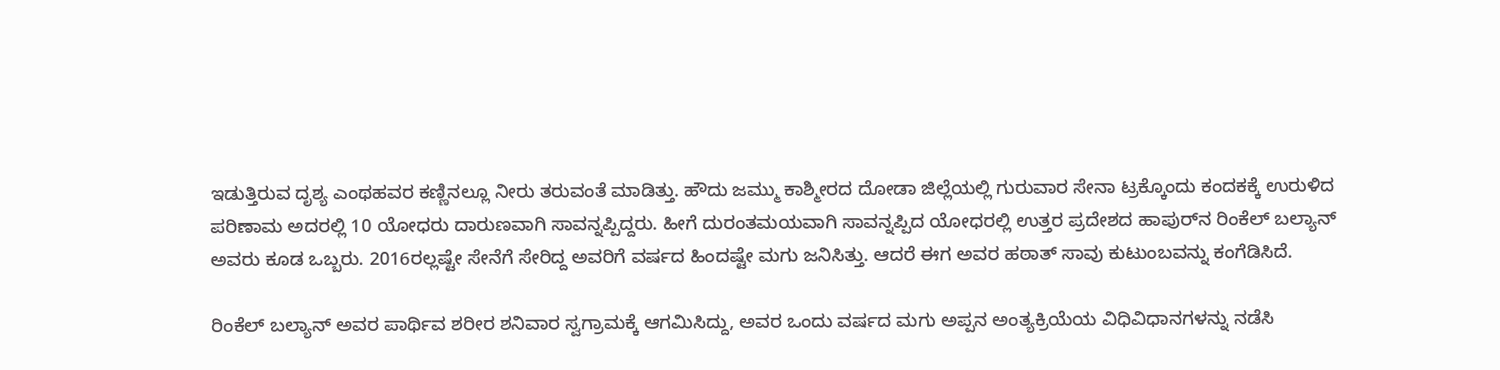ಇಡುತ್ತಿರುವ ದೃಶ್ಯ ಎಂಥಹವರ ಕಣ್ಣಿನಲ್ಲೂ ನೀರು ತರುವಂತೆ ಮಾಡಿತ್ತು. ಹೌದು ಜಮ್ಮು ಕಾಶ್ಮೀರದ ದೋಡಾ ಜಿಲ್ಲೆಯಲ್ಲಿ ಗುರುವಾರ ಸೇನಾ ಟ್ರಕ್ಕೊಂದು ಕಂದಕಕ್ಕೆ ಉರುಳಿದ ಪರಿಣಾಮ ಅದರಲ್ಲಿ 10 ಯೋಧರು ದಾರುಣವಾಗಿ ಸಾವನ್ನಪ್ಪಿದ್ದರು. ಹೀಗೆ ದುರಂತಮಯವಾಗಿ ಸಾವನ್ನಪ್ಪಿದ ಯೋಧರಲ್ಲಿ ಉತ್ತರ ಪ್ರದೇಶದ ಹಾಪುರ್‌ನ ರಿಂಕೆಲ್ ಬಲ್ಯಾನ್ ಅವರು ಕೂಡ ಒಬ್ಬರು. 2016ರಲ್ಲಷ್ಟೇ ಸೇನೆಗೆ ಸೇರಿದ್ದ ಅವರಿಗೆ ವರ್ಷದ ಹಿಂದಷ್ಟೇ ಮಗು ಜನಿಸಿತ್ತು. ಆದರೆ ಈಗ ಅವರ ಹಠಾತ್ ಸಾವು ಕುಟುಂಬವನ್ನು ಕಂಗೆಡಿಸಿದೆ.

ರಿಂಕೆಲ್ ಬಲ್ಯಾನ್ ಅವರ ಪಾರ್ಥಿವ ಶರೀರ ಶನಿವಾರ ಸ್ವಗ್ರಾಮಕ್ಕೆ ಆಗಮಿಸಿದ್ದು, ಅವರ ಒಂದು ವರ್ಷದ ಮಗು ಅಪ್ಪನ ಅಂತ್ಯಕ್ರಿಯೆಯ ವಿಧಿವಿಧಾನಗಳನ್ನು ನಡೆಸಿ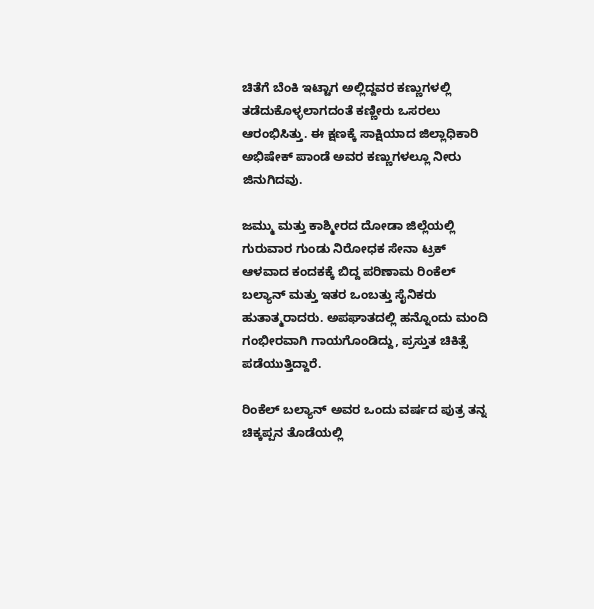ಚಿತೆಗೆ ಬೆಂಕಿ ಇಟ್ಟಾಗ ಅಲ್ಲಿದ್ದವರ ಕಣ್ಣುಗಳಲ್ಲಿ ತಡೆದುಕೊಳ್ಳಲಾಗದಂತೆ ಕಣ್ಣೀರು ಒಸರಲು ಆರಂಭಿಸಿತ್ತು. ಈ ಕ್ಷಣಕ್ಕೆ ಸಾಕ್ಷಿಯಾದ ಜಿಲ್ಲಾಧಿಕಾರಿ ಅಭಿಷೇಕ್ ಪಾಂಡೆ ಅವರ ಕಣ್ಣುಗಳಲ್ಲೂ ನೀರು ಜಿನುಗಿದವು.

ಜಮ್ಮು ಮತ್ತು ಕಾಶ್ಮೀರದ ದೋಡಾ ಜಿಲ್ಲೆಯಲ್ಲಿ ಗುರುವಾರ ಗುಂಡು ನಿರೋಧಕ ಸೇನಾ ಟ್ರಕ್ ಆಳವಾದ ಕಂದಕಕ್ಕೆ ಬಿದ್ದ ಪರಿಣಾಮ ರಿಂಕೆಲ್ ಬಲ್ಯಾನ್ ಮತ್ತು ಇತರ ಒಂಬತ್ತು ಸೈನಿಕರು ಹುತಾತ್ಮರಾದರು. ಅಪಘಾತದಲ್ಲಿ ಹನ್ನೊಂದು ಮಂದಿ ಗಂಭೀರವಾಗಿ ಗಾಯಗೊಂಡಿದ್ದು, ಪ್ರಸ್ತುತ ಚಿಕಿತ್ಸೆ ಪಡೆಯುತ್ತಿದ್ದಾರೆ.

ರಿಂಕೆಲ್ ಬಲ್ಯಾನ್ ಅವರ ಒಂದು ವರ್ಷದ ಪುತ್ರ ತನ್ನ ಚಿಕ್ಕಪ್ಪನ ತೊಡೆಯಲ್ಲಿ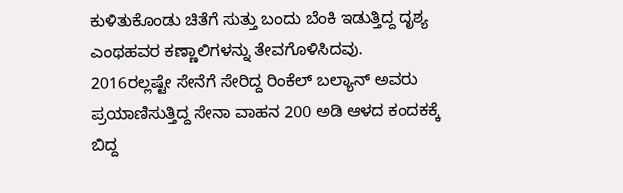ಕುಳಿತುಕೊಂಡು ಚಿತೆಗೆ ಸುತ್ತು ಬಂದು ಬೆಂಕಿ ಇಡುತ್ತಿದ್ದ ದೃಶ್ಯ ಎಂಥಹವರ ಕಣ್ಣಾಲಿಗಳನ್ನು ತೇವಗೊಳಿಸಿದವು. 2016ರಲ್ಲಷ್ಟೇ ಸೇನೆಗೆ ಸೇರಿದ್ದ ರಿಂಕೆಲ್ ಬಲ್ಯಾನ್ ಅವರು ಪ್ರಯಾಣಿಸುತ್ತಿದ್ದ ಸೇನಾ ವಾಹನ 200 ಅಡಿ ಆಳದ ಕಂದಕಕ್ಕೆ ಬಿದ್ದ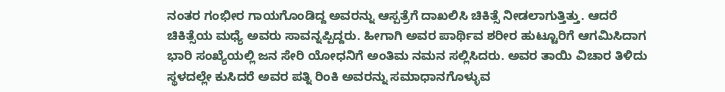ನಂತರ ಗಂಭೀರ ಗಾಯಗೊಂಡಿದ್ದ ಅವರನ್ನು ಆಸ್ಪತ್ರೆಗೆ ದಾಖಲಿಸಿ ಚಿಕಿತ್ಸೆ ನೀಡಲಾಗುತ್ತಿತ್ತು. ಆದರೆ ಚಿಕಿತ್ಸೆಯ ಮಧ್ಯೆ ಅವರು ಸಾವನ್ನಪ್ಪಿದ್ದರು. ಹೀಗಾಗಿ ಅವರ ಪಾರ್ಥಿವ ಶರೀರ ಹುಟ್ಟೂರಿಗೆ ಆಗಮಿಸಿದಾಗ ಭಾರಿ ಸಂಖ್ಯೆಯಲ್ಲಿ ಜನ ಸೇರಿ ಯೋಧನಿಗೆ ಅಂತಿಮ ನಮನ ಸಲ್ಲಿಸಿದರು. ಅವರ ತಾಯಿ ವಿಚಾರ ತಿಳಿದು ಸ್ಥಳದಲ್ಲೇ ಕುಸಿದರೆ ಅವರ ಪತ್ನಿ ರಿಂಕಿ ಅವರನ್ನು ಸಮಾಧಾನಗೊಳ್ಳುವ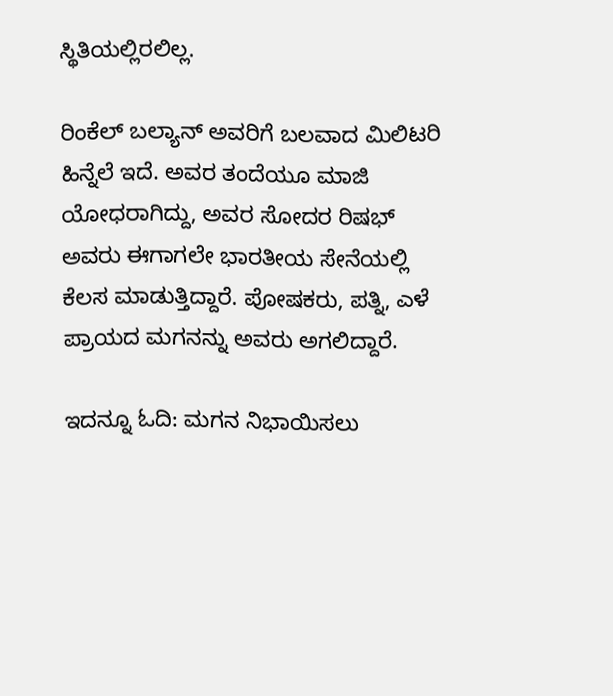ಸ್ಥಿತಿಯಲ್ಲಿರಲಿಲ್ಲ.

ರಿಂಕೆಲ್ ಬಲ್ಯಾನ್ ಅವರಿಗೆ ಬಲವಾದ ಮಿಲಿಟರಿ ಹಿನ್ನೆಲೆ ಇದೆ. ಅವರ ತಂದೆಯೂ ಮಾಜಿ ಯೋಧರಾಗಿದ್ದು, ಅವರ ಸೋದರ ರಿಷಭ್ ಅವರು ಈಗಾಗಲೇ ಭಾರತೀಯ ಸೇನೆಯಲ್ಲಿ ಕೆಲಸ ಮಾಡುತ್ತಿದ್ದಾರೆ. ಪೋಷಕರು, ಪತ್ನಿ, ಎಳೆ ಪ್ರಾಯದ ಮಗನನ್ನು ಅವರು ಅಗಲಿದ್ದಾರೆ.

ಇದನ್ನೂ ಓದಿ: ಮಗನ ನಿಭಾಯಿಸಲು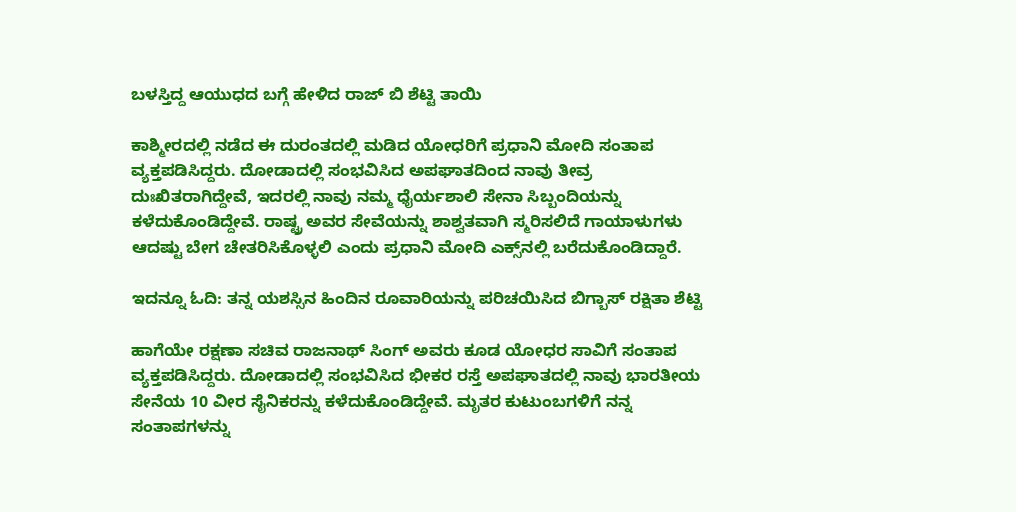ಬಳಸ್ತಿದ್ದ ಆಯುಧದ ಬಗ್ಗೆ ಹೇಳಿದ ರಾಜ್ ಬಿ ಶೆಟ್ಟಿ ತಾಯಿ

ಕಾಶ್ಮೀರದಲ್ಲಿ ನಡೆದ ಈ ದುರಂತದಲ್ಲಿ ಮಡಿದ ಯೋಧರಿಗೆ ಪ್ರಧಾನಿ ಮೋದಿ ಸಂತಾಪ ವ್ಯಕ್ತಪಡಿಸಿದ್ದರು. ದೋಡಾದಲ್ಲಿ ಸಂಭವಿಸಿದ ಅಪಘಾತದಿಂದ ನಾವು ತೀವ್ರ ದುಃಖಿತರಾಗಿದ್ದೇವೆ, ಇದರಲ್ಲಿ ನಾವು ನಮ್ಮ ಧೈರ್ಯಶಾಲಿ ಸೇನಾ ಸಿಬ್ಬಂದಿಯನ್ನು ಕಳೆದುಕೊಂಡಿದ್ದೇವೆ. ರಾಷ್ಟ್ರ ಅವರ ಸೇವೆಯನ್ನು ಶಾಶ್ವತವಾಗಿ ಸ್ಮರಿಸಲಿದೆ ಗಾಯಾಳುಗಳು ಆದಷ್ಟು ಬೇಗ ಚೇತರಿಸಿಕೊಳ್ಳಲಿ ಎಂದು ಪ್ರಧಾನಿ ಮೋದಿ ಎಕ್ಸ್‌ನಲ್ಲಿ ಬರೆದುಕೊಂಡಿದ್ದಾರೆ.

ಇದನ್ನೂ ಓದಿ: ತನ್ನ ಯಶಸ್ಸಿನ ಹಿಂದಿನ ರೂವಾರಿಯನ್ನು ಪರಿಚಯಿಸಿದ ಬಿಗ್ಬಾಸ್ ರಕ್ಷಿತಾ ಶೆಟ್ಟಿ

ಹಾಗೆಯೇ ರಕ್ಷಣಾ ಸಚಿವ ರಾಜನಾಥ್ ಸಿಂಗ್ ಅವರು ಕೂಡ ಯೋಧರ ಸಾವಿಗೆ ಸಂತಾಪ ವ್ಯಕ್ತಪಡಿಸಿದ್ದರು. ದೋಡಾದಲ್ಲಿ ಸಂಭವಿಸಿದ ಭೀಕರ ರಸ್ತೆ ಅಪಘಾತದಲ್ಲಿ ನಾವು ಭಾರತೀಯ ಸೇನೆಯ 10 ವೀರ ಸೈನಿಕರನ್ನು ಕಳೆದುಕೊಂಡಿದ್ದೇವೆ. ಮೃತರ ಕುಟುಂಬಗಳಿಗೆ ನನ್ನ ಸಂತಾಪಗಳನ್ನು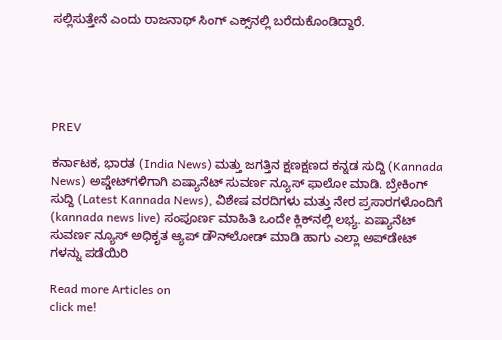ಸಲ್ಲಿಸುತ್ತೇನೆ ಎಂದು ರಾಜನಾಥ್ ಸಿಂಗ್ ಎಕ್ಸ್‌ನಲ್ಲಿ ಬರೆದುಕೊಂಡಿದ್ದಾರೆ.





PREV

ಕರ್ನಾಟಕ, ಭಾರತ (India News) ಮತ್ತು ಜಗತ್ತಿನ ಕ್ಷಣಕ್ಷಣದ ಕನ್ನಡ ಸುದ್ದಿ (Kannada News) ಅಪ್ಡೇಟ್‌ಗಳಿಗಾಗಿ ಏಷ್ಯಾನೆಟ್ ಸುವರ್ಣ ನ್ಯೂಸ್‌ ಫಾಲೋ ಮಾಡಿ. ಬ್ರೇಕಿಂಗ್ ಸುದ್ದಿ (Latest Kannada News), ವಿಶೇಷ ವರದಿಗಳು ಮತ್ತು ನೇರ ಪ್ರಸಾರಗಳೊಂದಿಗೆ (kannada news live) ಸಂಪೂರ್ಣ ಮಾಹಿತಿ ಒಂದೇ ಕ್ಲಿಕ್‌ನಲ್ಲಿ ಲಭ್ಯ. ಏಷ್ಯಾನೆಟ್ ಸುವರ್ಣ ನ್ಯೂಸ್ ಅಧಿಕೃತ ಆ್ಯಪ್ ಡೌನ್‌ಲೋಡ್ ಮಾಡಿ ಹಾಗು ಎಲ್ಲಾ ಅಪ್‌ಡೇಟ್ ಗಳನ್ನು ಪಡೆಯಿರಿ

Read more Articles on
click me!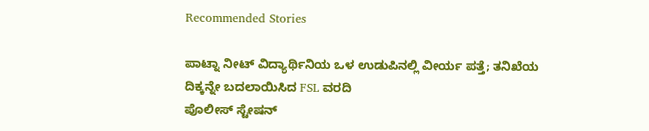Recommended Stories

ಪಾಟ್ನಾ ನೀಟ್ ವಿದ್ಯಾರ್ಥಿನಿಯ ಒಳ ಉಡುಪಿನಲ್ಲಿ ವೀರ್ಯ ಪತ್ತೆ; ತನಿಖೆಯ ದಿಕ್ಕನ್ನೇ ಬದಲಾಯಿಸಿದ FSL ವರದಿ
ಪೊಲೀಸ್ ಸ್ಟೇಷನ್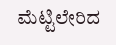ಮೆಟ್ಟಿಲೇರಿದ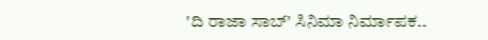'ದಿ ರಾಜಾ ಸಾಬ್' ಸಿನಿಮಾ ನಿರ್ಮಾಪಕ..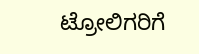ಟ್ರೋಲಿಗರಿಗೆ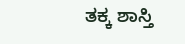ತಕ್ಕ ಶಾಸ್ತಿ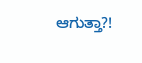ಆಗುತ್ತಾ?!